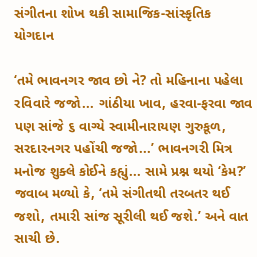સંગીતના શોખ થકી સામાજિક-સાંસ્કૃતિક યોગદાન

‘તમે ભાવનગર જાવ છો ને? તો મહિનાના પહેલા રવિવારે જજો... ગાંઠીયા ખાવ, હરવા-ફરવા જાવ પણ સાંજે ૬ વાગ્યે સ્વામીનારાયણ ગુરુકૂળ, સરદારનગર પહોંચી જજો...’ ભાવનગરી મિત્ર મનોજ શુક્લે કોઈને કહ્યું... સામે પ્રશ્ન થયો ‘કેમ?’ જવાબ મળ્યો કે, ‘તમે સંગીતથી તરબતર થઈ જશો, તમારી સાંજ સૂરીલી થઈ જશે.’ અને વાત સાચી છે.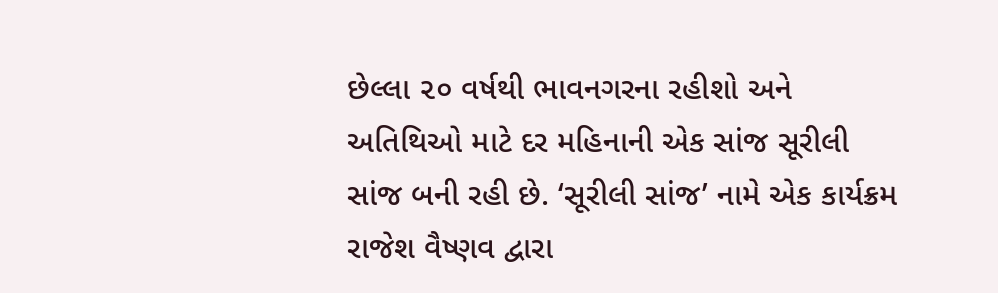છેલ્લા ૨૦ વર્ષથી ભાવનગરના રહીશો અને અતિથિઓ માટે દર મહિનાની એક સાંજ સૂરીલી સાંજ બની રહી છે. ‘સૂરીલી સાંજ’ નામે એક કાર્યક્રમ રાજેશ વૈષ્ણવ દ્વારા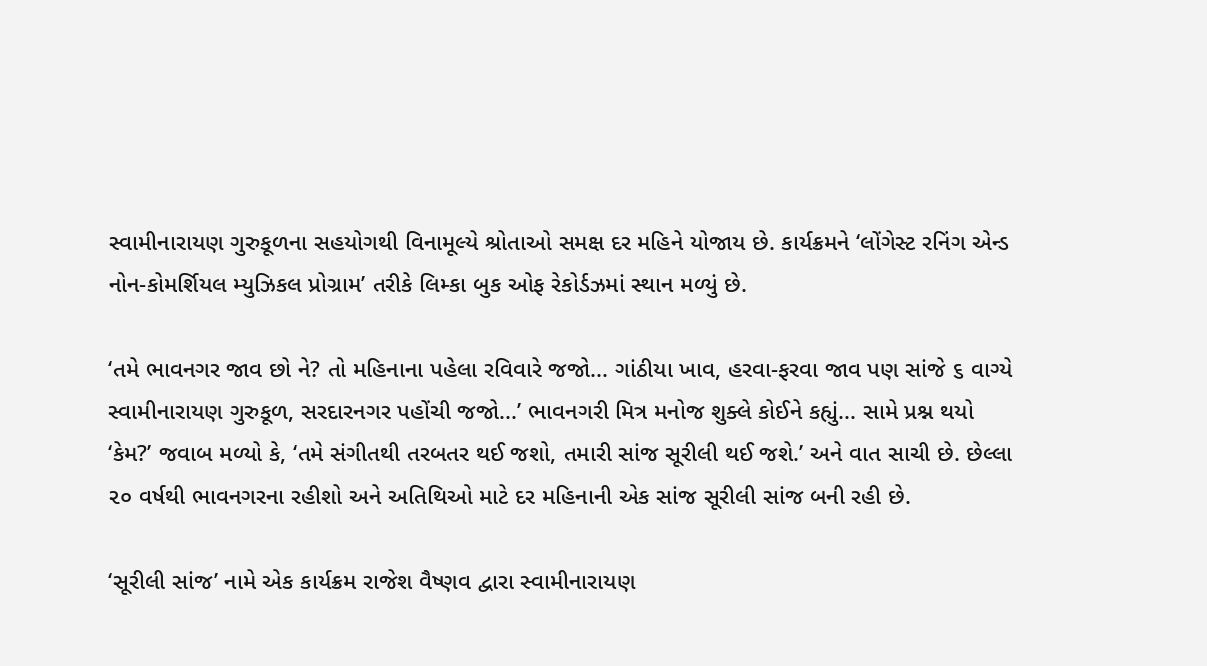સ્વામીનારાયણ ગુરુકૂળના સહયોગથી વિનામૂલ્યે શ્રોતાઓ સમક્ષ દર મહિને યોજાય છે. કાર્યક્રમને ‘લોંગેસ્ટ રનિંગ એન્ડ નોન-કોમર્શિયલ મ્યુઝિકલ પ્રોગ્રામ’ તરીકે લિમ્કા બુક ઓફ રેકોર્ડઝમાં સ્થાન મળ્યું છે.

‘તમે ભાવનગર જાવ છો ને? તો મહિનાના પહેલા રવિવારે જજો... ગાંઠીયા ખાવ, હરવા-ફરવા જાવ પણ સાંજે ૬ વાગ્યે સ્વામીનારાયણ ગુરુકૂળ, સરદારનગર પહોંચી જજો...’ ભાવનગરી મિત્ર મનોજ શુક્લે કોઈને કહ્યું... સામે પ્રશ્ન થયો ‘કેમ?’ જવાબ મળ્યો કે, ‘તમે સંગીતથી તરબતર થઈ જશો, તમારી સાંજ સૂરીલી થઈ જશે.’ અને વાત સાચી છે. છેલ્લા ૨૦ વર્ષથી ભાવનગરના રહીશો અને અતિથિઓ માટે દર મહિનાની એક સાંજ સૂરીલી સાંજ બની રહી છે.

‘સૂરીલી સાંજ’ નામે એક કાર્યક્રમ રાજેશ વૈષ્ણવ દ્વારા સ્વામીનારાયણ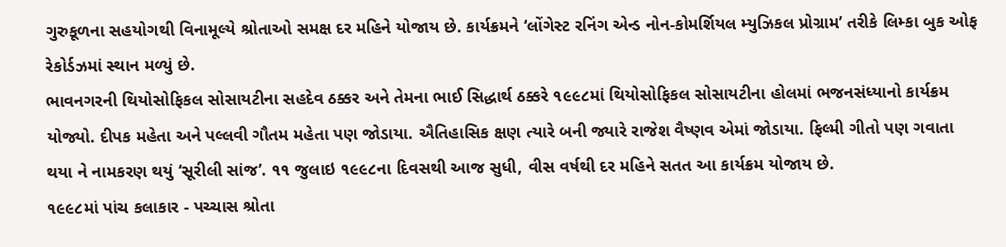ગુરુકૂળના સહયોગથી વિનામૂલ્યે શ્રોતાઓ સમક્ષ દર મહિને યોજાય છે. કાર્યક્રમને ‘લોંગેસ્ટ રનિંગ એન્ડ નોન-કોમર્શિયલ મ્યુઝિકલ પ્રોગ્રામ’ તરીકે લિમ્કા બુક ઓફ રેકોર્ડઝમાં સ્થાન મળ્યું છે.
ભાવનગરની થિયોસોફિકલ સોસાયટીના સહદેવ ઠક્કર અને તેમના ભાઈ સિદ્ધાર્થ ઠક્કરે ૧૯૯૮માં થિયોસોફિકલ સોસાયટીના હોલમાં ભજનસંધ્યાનો કાર્યક્રમ યોજ્યો. દીપક મહેતા અને પલ્લવી ગૌતમ મહેતા પણ જોડાયા. ઐતિહાસિક ક્ષણ ત્યારે બની જ્યારે રાજેશ વૈષ્ણવ એમાં જોડાયા. ફિલ્મી ગીતો પણ ગવાતા થયા ને નામકરણ થયું ‘સૂરીલી સાંજ’. ૧૧ જુલાઇ ૧૯૯૮ના દિવસથી આજ સુધી, વીસ વર્ષથી દર મહિને સતત આ કાર્યક્રમ યોજાય છે.
૧૯૯૮માં પાંચ કલાકાર - પચ્ચાસ શ્રોતા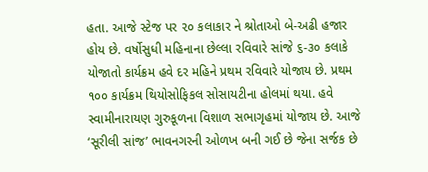હતા. આજે સ્ટેજ પર ૨૦ કલાકાર ને શ્રોતાઓ બે-અઢી હજાર હોય છે. વર્ષોસુધી મહિનાના છેલ્લા રવિવારે સાંજે ૬-૩૦ કલાકે યોજાતો કાર્યક્રમ હવે દર મહિને પ્રથમ રવિવારે યોજાય છે. પ્રથમ ૧૦૦ કાર્યક્રમ થિયોસોફિકલ સોસાયટીના હોલમાં થયા. હવે સ્વામીનારાયણ ગુરુકૂળના વિશાળ સભાગૃહમાં યોજાય છે. આજે ‘સૂરીલી સાંજ’ ભાવનગરની ઓળખ બની ગઈ છે જેના સર્જક છે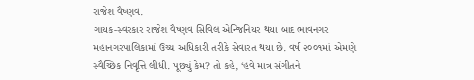રાજેશ વૈષ્ણવ.
ગાયક-સ્વરકાર રાજેશ વૈષ્ણવ સિવિલ એન્જિનિયર થયા બાદ ભાવનગર મહાનગરપાલિકામાં ઉચ્ચ અધિકારી તરીકે સેવારત થયા છે. વર્ષ ૨૦૦૧માં એમણે સ્વૈચ્છિક નિવૃત્તિ લીધી. પૂછ્યું કેમ? તો કહે, ‘હવે માત્ર સંગીતને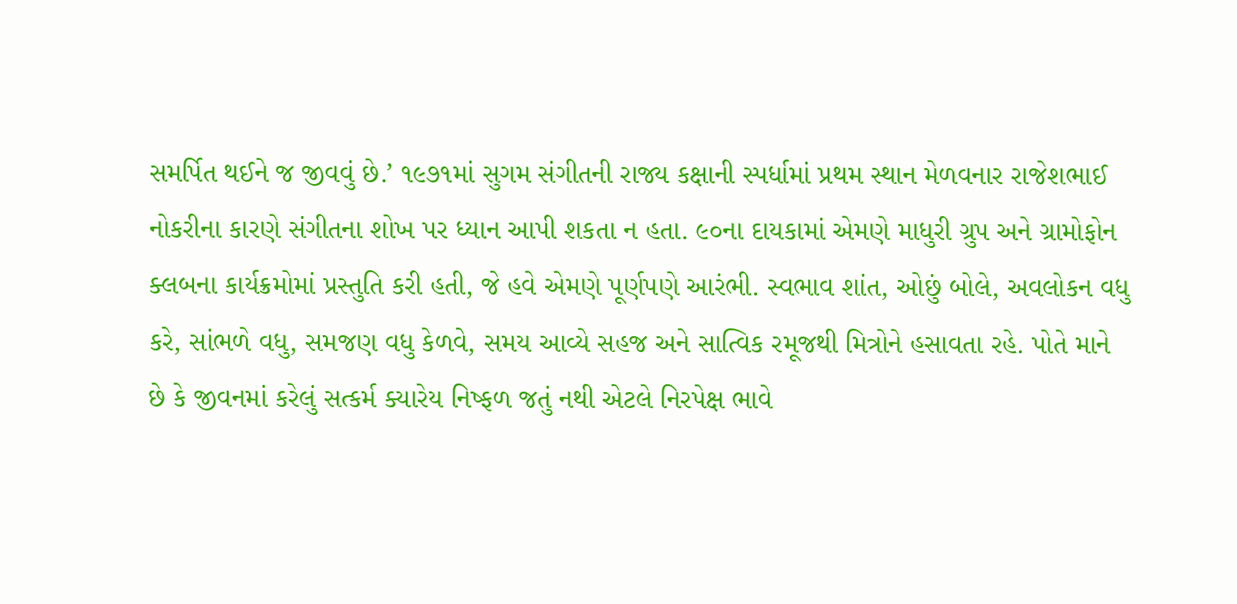સમર્પિત થઈને જ જીવવું છે.’ ૧૯૭૧માં સુગમ સંગીતની રાજ્ય કક્ષાની સ્પર્ધામાં પ્રથમ સ્થાન મેળવનાર રાજેશભાઈ નોકરીના કારણે સંગીતના શોખ પર ધ્યાન આપી શકતા ન હતા. ૯૦ના દાયકામાં એમણે માધુરી ગ્રુપ અને ગ્રામોફોન ક્લબના કાર્યક્રમોમાં પ્રસ્તુતિ કરી હતી, જે હવે એમણે પૂર્ણપણે આરંભી. સ્વભાવ શાંત, ઓછું બોલે, અવલોકન વધુ કરે, સાંભળે વધુ, સમજણ વધુ કેળવે, સમય આવ્યે સહજ અને સાત્વિક રમૂજથી મિત્રોને હસાવતા રહે. પોતે માને છે કે જીવનમાં કરેલું સત્કર્મ ક્યારેય નિષ્ફળ જતું નથી એટલે નિરપેક્ષ ભાવે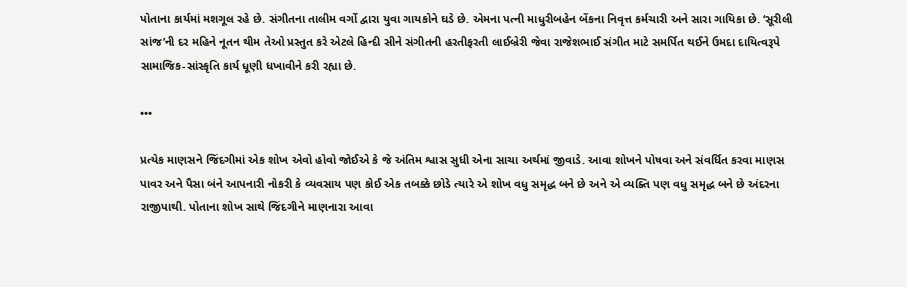પોતાના કાર્યમાં મશગૂલ રહે છે. સંગીતના તાલીમ વર્ગો દ્વારા યુવા ગાયકોને ઘડે છે. એમના પત્ની માધુરીબહેન બેંકના નિવૃત્ત કર્મચારી અને સારા ગાયિકા છે. ‘સૂરીલી સાંજ’ની દર મહિને નૂતન થીમ તેઓ પ્રસ્તુત કરે એટલે હિન્દી સીને સંગીતની હરતીફરતી લાઈબ્રેરી જેવા રાજેશભાઈ સંગીત માટે સમર્પિત થઈને ઉમદા દાયિત્વરૂપે સામાજિક-સાંસ્કૃતિ કાર્ય ધૂણી ધખાવીને કરી રહ્યા છે.

•••

પ્રત્યેક માણસને જિંદગીમાં એક શોખ એવો હોવો જોઈએ કે જે અંતિમ શ્વાસ સુધી એના સાચા અર્થમાં જીવાડે. આવા શોખને પોષવા અને સંવર્ધિત કરવા માણસ પાવર અને પૈસા બંને આપનારી નોકરી કે વ્યવસાય પણ કોઈ એક તબક્કે છોડે ત્યારે એ શોખ વધુ સમૃદ્ધ બને છે અને એ વ્યક્તિ પણ વધુ સમૃદ્ધ બને છે અંદરના રાજીપાથી. પોતાના શોખ સાથે જિંદગીને માણનારા આવા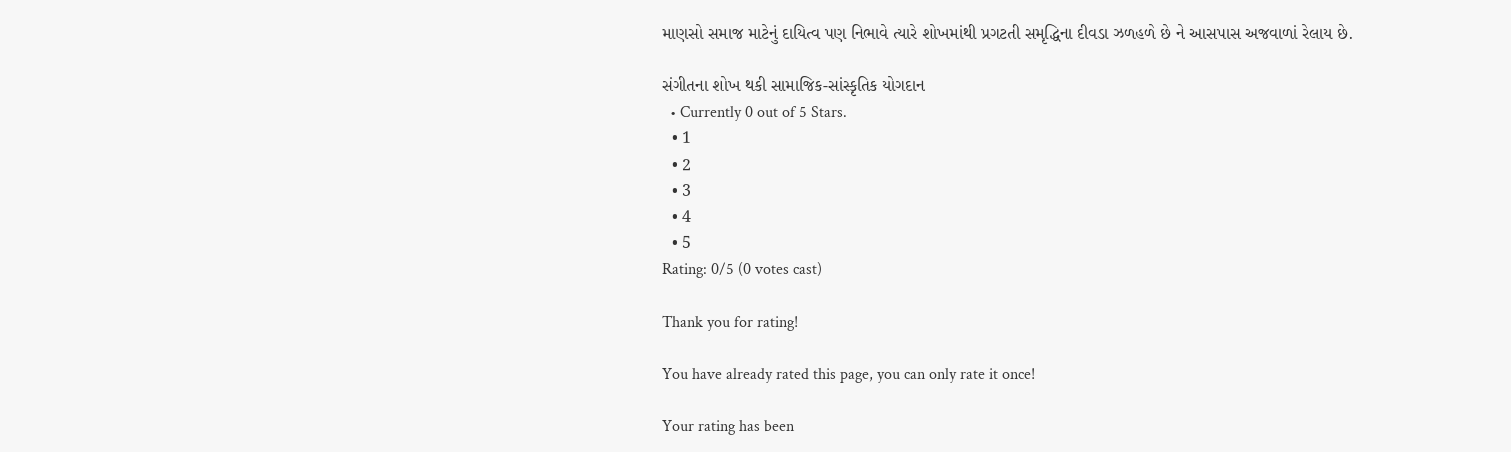માણસો સમાજ માટેનું દાયિત્વ પણ નિભાવે ત્યારે શોખમાંથી પ્રગટતી સમૃદ્ધિના દીવડા ઝળહળે છે ને આસપાસ અજવાળાં રેલાય છે.

સંગીતના શોખ થકી સામાજિક-સાંસ્કૃતિક યોગદાન
  • Currently 0 out of 5 Stars.
  • 1
  • 2
  • 3
  • 4
  • 5
Rating: 0/5 (0 votes cast)

Thank you for rating!

You have already rated this page, you can only rate it once!

Your rating has been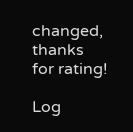changed, thanks for rating!

Log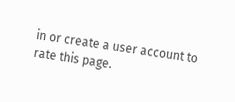in or create a user account to rate this page.